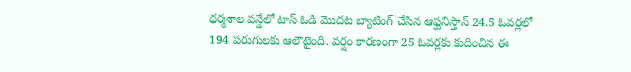ధర్మశాల వన్డేలో టాస్ ఓడి మొదట బ్యాటింగ్ చేసిన ఆఫ్ఘనిస్తాన్ 24.5 ఓవర్లలో 194 పరుగులకు ఆలౌటైంది. వర్షం కారణంగా 25 ఓవర్లకు కుదించిన ఈ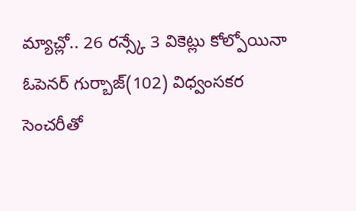మ్యాచ్లో.. 26 రన్స్కే 3 వికెట్లు కోల్పోయినా ఓపెనర్ గుర్బాజ్(102) విధ్వంసకర సెంచరీతో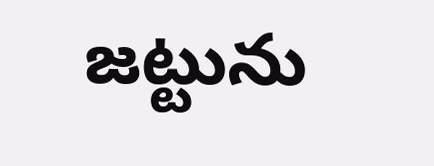జట్టును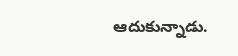ఆదుకున్నాడు.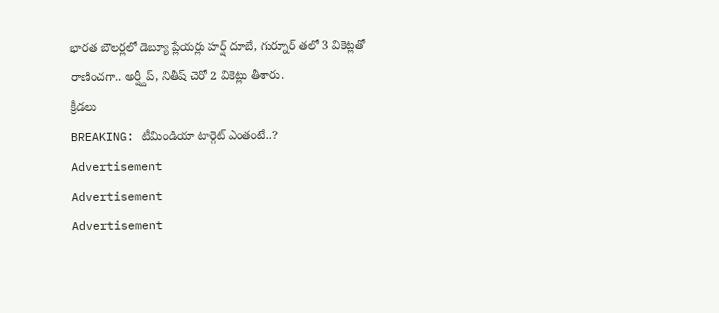భారత బౌలర్లలో డెబ్యూ ప్లేయర్లు హర్ష్ దూబే, గుర్నూర్ తలో 3 వికెట్లతో రాణించగా.. అర్ష్దీప్, నితీష్ చెరో 2 వికెట్లు తీశారు.
క్రీడలు
BREAKING: టీమిండియా టార్గెట్ ఎంతంటే..?
Advertisement
Advertisement
Advertisement